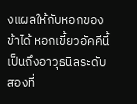งแผลให้กับหอกของข้าได้ หอกเขี้ยวอัคคีนี้เป็นถึงอาวุธนิลระดับสองที่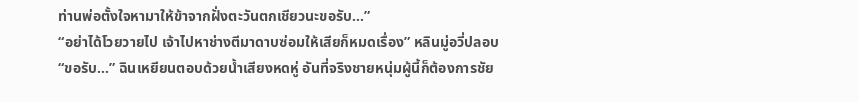ท่านพ่อตั้งใจหามาให้ข้าจากฝั่งตะวันตกเชียวนะขอรับ…”
“อย่าได้โวยวายไป เจ้าไปหาช่างตีมาดาบซ่อมให้เสียก็หมดเรื่อง” หลินมู่อวี่ปลอบ
“ขอรับ…” ฉินเหยียนตอบด้วยน้ำเสียงหดหู่ อันที่จริงชายหนุ่มผู้นี้ก็ต้องการชัย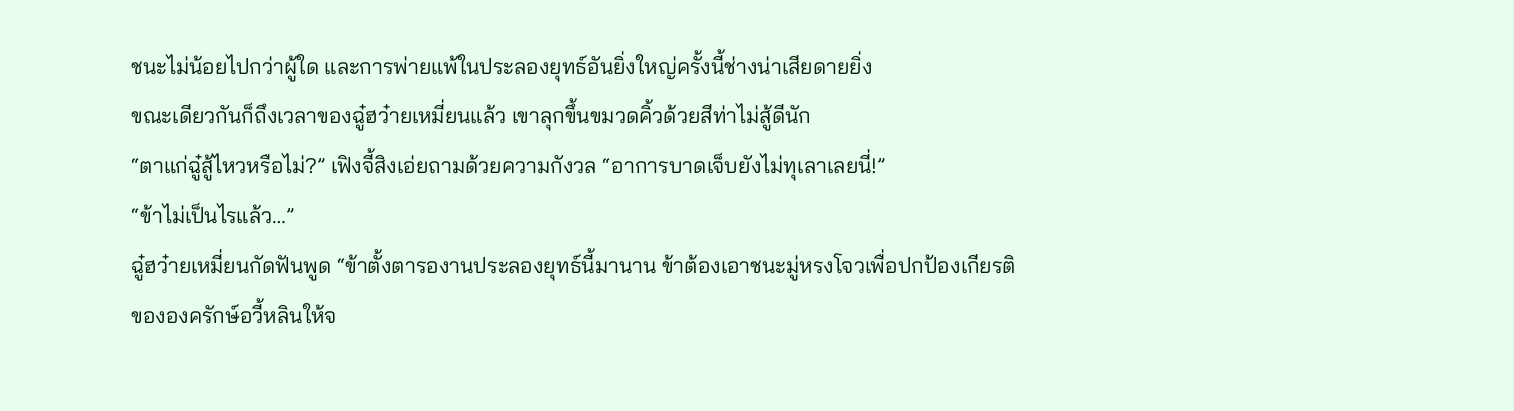ชนะไม่น้อยไปกว่าผู้ใด และการพ่ายแพ้ในประลองยุทธ์อันยิ่งใหญ่ครั้งนี้ช่างน่าเสียดายยิ่ง
ขณะเดียวกันก็ถึงเวลาของฉู๋ฮว๋ายเหมี่ยนแล้ว เขาลุกขึ้นขมวดคิ้วด้วยสีท่าไม่สู้ดีนัก
“ตาแก่ฉู๋สู้ไหวหรือไม่?” เฟิงจี้สิงเอ่ยถามด้วยความกังวล “อาการบาดเจ็บยังไม่ทุเลาเลยนี่!”
“ข้าไม่เป็นไรแล้ว…”
ฉู๋ฮว๋ายเหมี่ยนกัดฟันพูด “ข้าตั้งตารองานประลองยุทธ์นี้มานาน ข้าต้องเอาชนะมู่หรงโจวเพื่อปกป้องเกียรติขององครักษ์อวี้หลินให้จ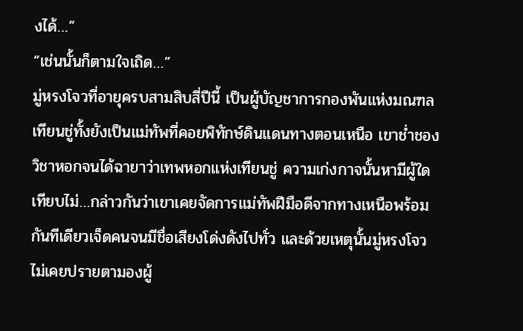งได้…”
“เช่นนั้นก็ตามใจเถิด…”
มู่หรงโจวที่อายุครบสามสิบสี่ปีนี้ เป็นผู้บัญชาการกองพันแห่งมณฑลเทียนชู่ทั้งยังเป็นแม่ทัพที่คอยพิทักษ์ดินแดนทางตอนเหนือ เขาช่ำชองวิชาหอกจนได้ฉายาว่าเทพหอกแห่งเทียนชู่ ความเก่งกาจนั้นหามีผู้ใดเทียบไม่…กล่าวกันว่าเขาเคยจัดการแม่ทัพฝีมือดีจากทางเหนือพร้อมกันทีเดียวเจ็ดคนจนมีชื่อเสียงโด่งดังไปทั่ว และด้วยเหตุนั้นมู่หรงโจวไม่เคยปรายตามองผู้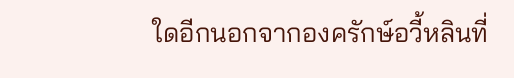ใดอีกนอกจากองครักษ์อวี้หลินที่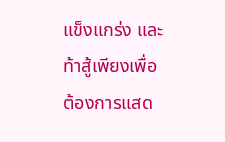แข็งแกร่ง และท้าสู้เพียงเพื่อต้องการแสด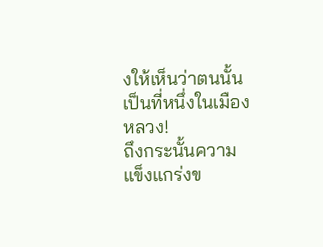งให้เห็นว่าตนนั้นเป็นที่หนึ่งในเมืองหลวง!
ถึงกระนั้นความแข็งแกร่งข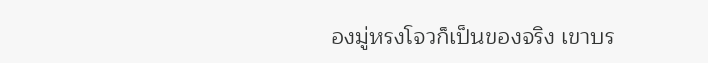องมู่หรงโจวก็เป็นของจริง เขาบร